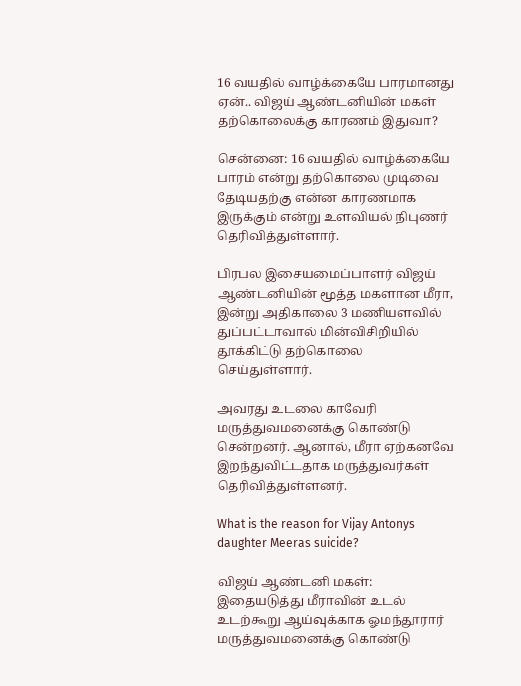16 வயதில் வாழ்க்கையே பாரமானது ஏன்.. விஜய் ஆண்டனியின் மகள் தற்கொலைக்கு காரணம் இதுவா?

சென்னை: 16 வயதில் வாழ்க்கையே பாரம் என்று தற்கொலை முடிவை தேடியதற்கு என்ன காரணமாக இருக்கும் என்று உளவியல் நிபுணர் தெரிவித்துள்ளார்.

பிரபல இசையமைப்பாளர் விஜய் ஆண்டனியின் மூத்த மகளான மீரா, இன்று அதிகாலை 3 மணியளவில் துப்பட்டாவால் மின்விசிறியில் தூக்கிட்டு தற்கொலை செய்துள்ளார்.

அவரது உடலை காவேரி மருத்துவமனைக்கு கொண்டு சென்றனர். ஆனால், மீரா ஏற்கனவே இறந்துவிட்டதாக மருத்துவர்கள் தெரிவித்துள்ளனர்.

What is the reason for Vijay Antonys daughter Meeras suicide?

விஜய் ஆண்டனி மகள்: இதையடுத்து மீராவின் உடல் உடற்கூறு ஆய்வுக்காக ஓமந்தூரார் மருத்துவமனைக்கு கொண்டு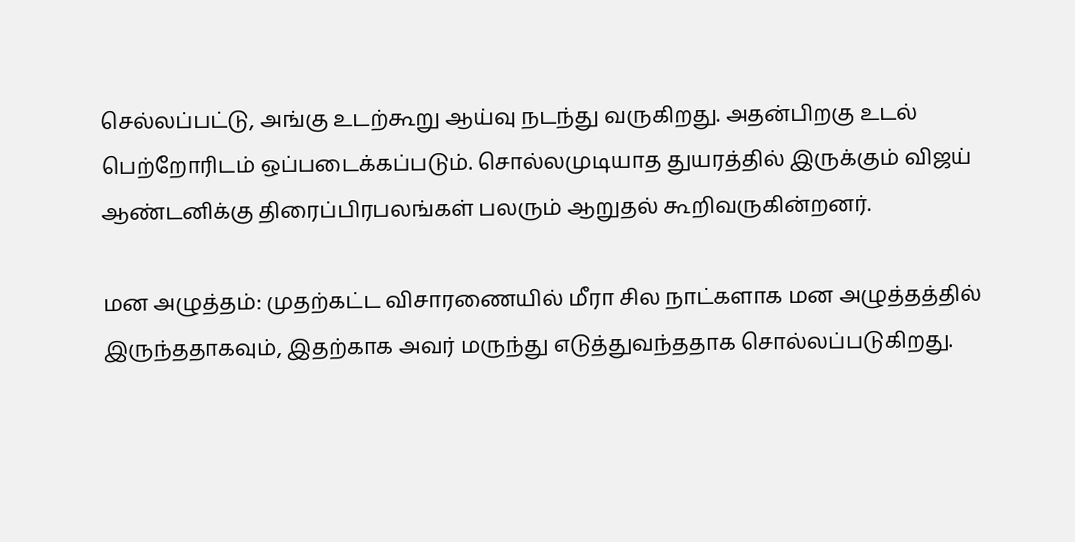செல்லப்பட்டு, அங்கு உடற்கூறு ஆய்வு நடந்து வருகிறது. அதன்பிறகு உடல் பெற்றோரிடம் ஒப்படைக்கப்படும். சொல்லமுடியாத துயரத்தில் இருக்கும் விஜய் ஆண்டனிக்கு திரைப்பிரபலங்கள் பலரும் ஆறுதல் கூறிவருகின்றனர்.

மன அழுத்தம்: முதற்கட்ட விசாரணையில் மீரா சில நாட்களாக மன அழுத்தத்தில் இருந்ததாகவும், இதற்காக அவர் மருந்து எடுத்துவந்ததாக சொல்லப்படுகிறது.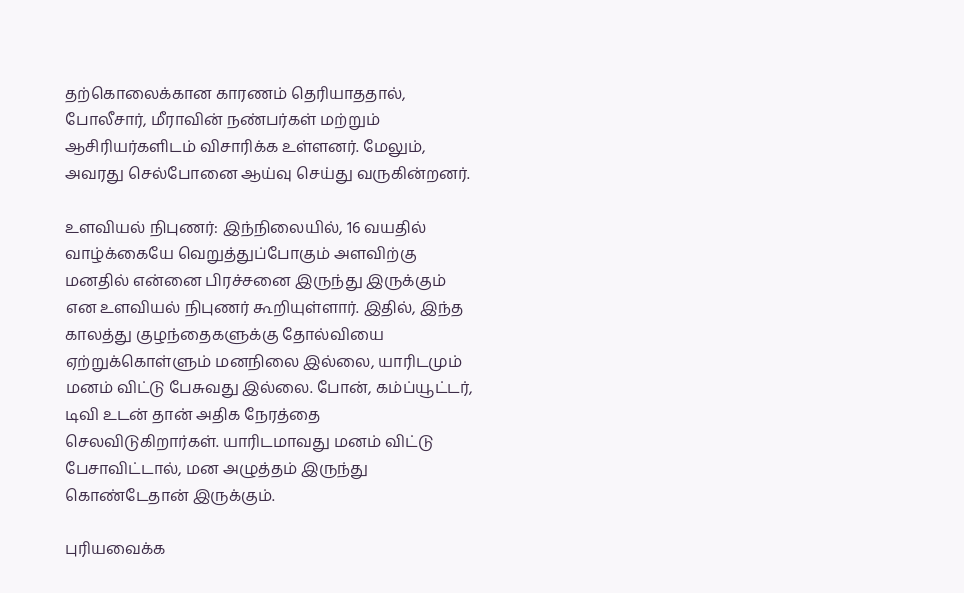தற்கொலைக்கான காரணம் தெரியாததால், போலீசார், மீராவின் நண்பர்கள் மற்றும் ஆசிரியர்களிடம் விசாரிக்க உள்ளனர். மேலும், அவரது செல்போனை ஆய்வு செய்து வருகின்றனர்.

உளவியல் நிபுணர்: இந்நிலையில், 16 வயதில் வாழ்க்கையே வெறுத்துப்போகும் அளவிற்கு மனதில் என்னை பிரச்சனை இருந்து இருக்கும் என உளவியல் நிபுணர் கூறியுள்ளார். இதில், இந்த காலத்து குழந்தைகளுக்கு தோல்வியை ஏற்றுக்கொள்ளும் மனநிலை இல்லை, யாரிடமும் மனம் விட்டு பேசுவது இல்லை. போன், கம்ப்யூட்டர், டிவி உடன் தான் அதிக நேரத்தை செலவிடுகிறார்கள். யாரிடமாவது மனம் விட்டு பேசாவிட்டால், மன அழுத்தம் இருந்து கொண்டேதான் இருக்கும்.

புரியவைக்க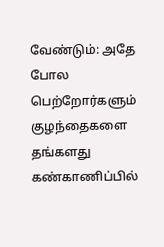வேண்டும்: அதே போல பெற்றோர்களும் குழந்தைகளை தங்களது கண்காணிப்பில்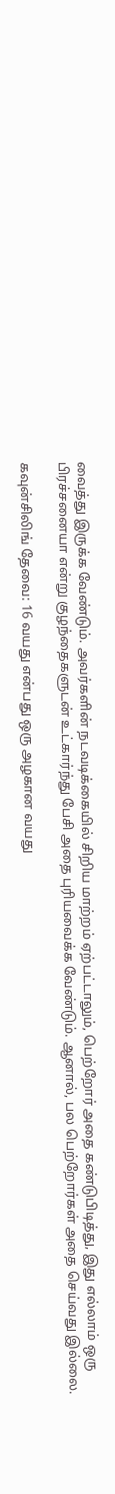வைத்து இருக்க வேண்டும். அவர்களின் நடவடிக்கையில் சிறிய மாற்றம் ஏற்பட்டாலும், பெற்றோர் அதை கண்டுபிடித்து, இது எல்லாம் ஒரு பிரச்சனையா என்று குழந்தைகளுடன் உட்கார்ந்து பேசி அதை புரியவைக்க வேண்டும். ஆனால், பல பெற்றோர்கள் அதை செய்வது இல்லை.

கவுன்சிலிங் தேவை: 16 வயது என்பது ஒரு அழகான வயது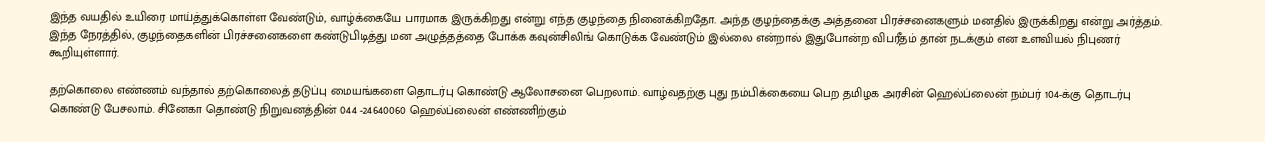இந்த வயதில் உயிரை மாய்த்துக்கொள்ள வேண்டும், வாழ்க்கையே பாரமாக இருக்கிறது என்று எந்த குழந்தை நினைக்கிறதோ. அந்த குழந்தைக்கு அத்தனை பிரச்சனைகளும் மனதில் இருக்கிறது என்று அர்த்தம். இந்த நேரத்தில், குழந்தைகளின் பிரச்சனைகளை கண்டுபிடித்து மன அழுத்தத்தை போக்க கவுன்சிலிங் கொடுக்க வேண்டும் இல்லை என்றால் இதுபோன்ற விபரீதம் தான் நடக்கும் என உளவியல் நிபுணர் கூறியுள்ளார்.

தற்கொலை எண்ணம் வந்தால் தற்கொலைத் தடுப்பு மையங்களை தொடர்பு கொண்டு ஆலோசனை பெறலாம். வாழ்வதற்கு புது நம்பிக்கையை பெற தமிழக அரசின் ஹெல்ப்லைன் நம்பர் 104-க்கு தொடர்பு கொண்டு பேசலாம். சினேகா தொண்டு நிறுவனத்தின் 044 -24640060 ஹெல்ப்லைன் எண்ணிற்கும்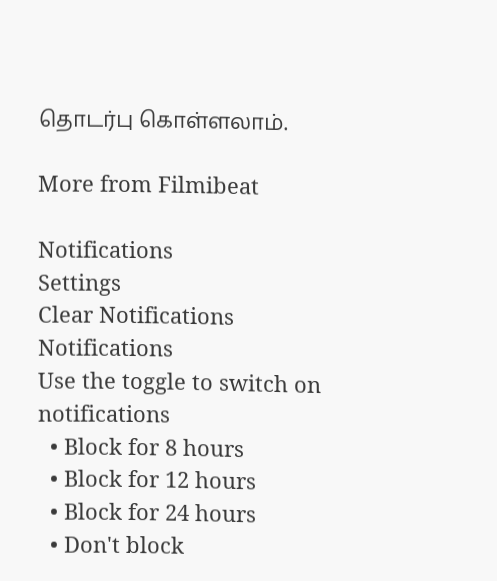தொடர்பு கொள்ளலாம்.

More from Filmibeat

Notifications
Settings
Clear Notifications
Notifications
Use the toggle to switch on notifications
  • Block for 8 hours
  • Block for 12 hours
  • Block for 24 hours
  • Don't block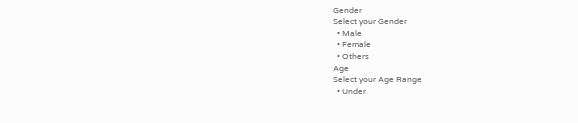Gender
Select your Gender
  • Male
  • Female
  • Others
Age
Select your Age Range
  • Under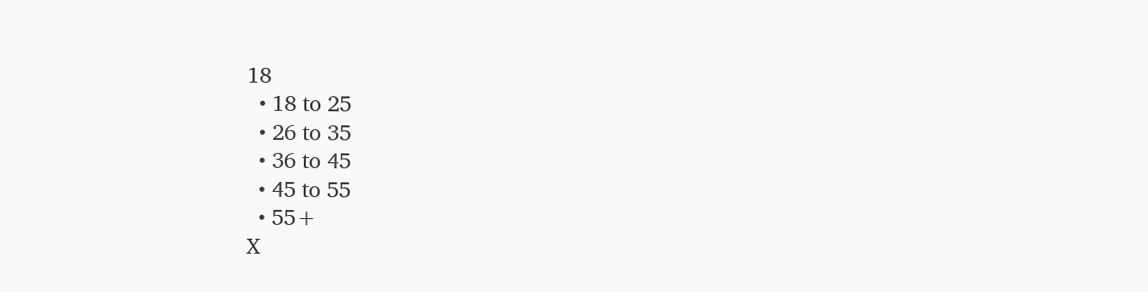18
  • 18 to 25
  • 26 to 35
  • 36 to 45
  • 45 to 55
  • 55+
X